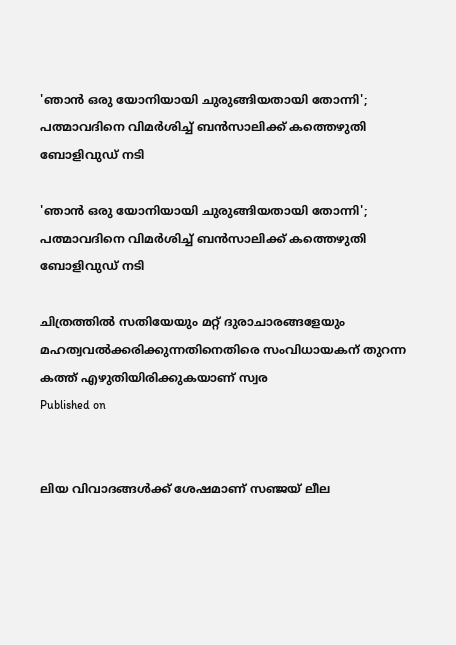'ഞാന്‍ ഒരു യോനിയായി ചുരുങ്ങിയതായി തോന്നി'; പത്മാവദിനെ വിമര്‍ശിച്ച് ബന്‍സാലിക്ക് കത്തെഴുതി ബോളിവുഡ് നടി

'ഞാന്‍ ഒരു യോനിയായി ചുരുങ്ങിയതായി തോന്നി'; പത്മാവദിനെ വിമര്‍ശിച്ച് ബന്‍സാലിക്ക് കത്തെഴുതി ബോളിവുഡ് നടി

ചിത്രത്തില്‍ സതിയേയും മറ്റ് ദുരാചാരങ്ങളേയും മഹത്വവല്‍ക്കരിക്കുന്നതിനെതിരെ സംവിധായകന് തുറന്ന കത്ത് എഴുതിയിരിക്കുകയാണ് സ്വര
Published on


ലിയ വിവാദങ്ങള്‍ക്ക് ശേഷമാണ് സഞ്ജയ് ലീല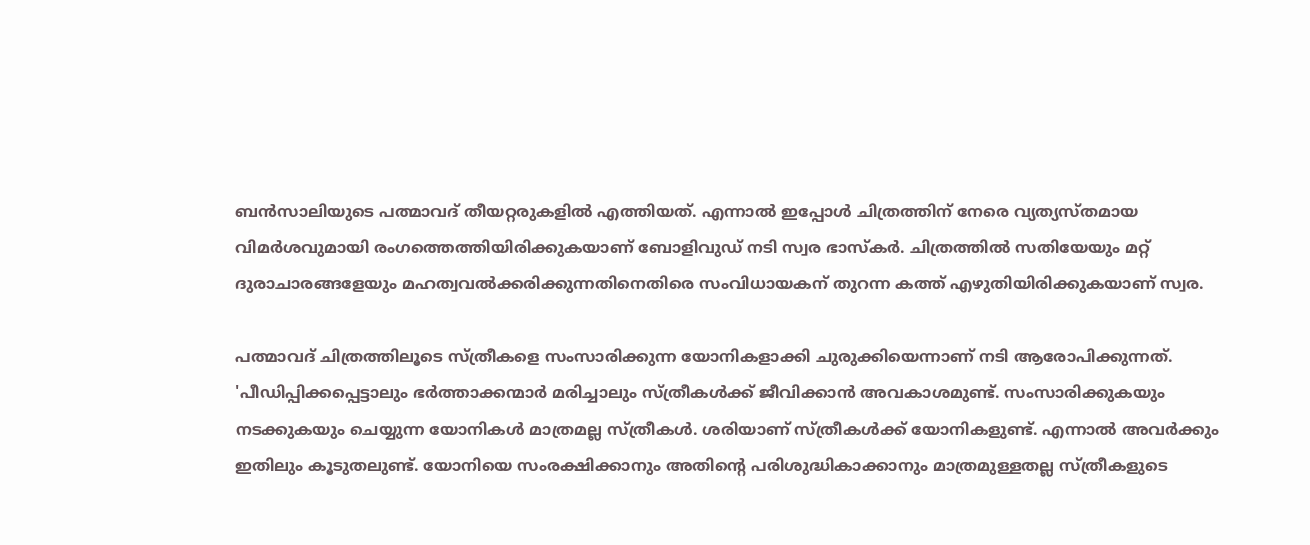ബന്‍സാലിയുടെ പത്മാവദ് തീയറ്റരുകളില്‍ എത്തിയത്. എന്നാല്‍ ഇപ്പോള്‍ ചിത്രത്തിന് നേരെ വ്യത്യസ്തമായ വിമര്‍ശവുമായി രംഗത്തെത്തിയിരിക്കുകയാണ് ബോളിവുഡ് നടി സ്വര ഭാസ്‌കര്‍. ചിത്രത്തില്‍ സതിയേയും മറ്റ് ദുരാചാരങ്ങളേയും മഹത്വവല്‍ക്കരിക്കുന്നതിനെതിരെ സംവിധായകന് തുറന്ന കത്ത് എഴുതിയിരിക്കുകയാണ് സ്വര.

പത്മാവദ് ചിത്രത്തിലൂടെ സ്ത്രീകളെ സംസാരിക്കുന്ന യോനികളാക്കി ചുരുക്കിയെന്നാണ് നടി ആരോപിക്കുന്നത്. 'പീഡിപ്പിക്കപ്പെട്ടാലും ഭര്‍ത്താക്കന്മാര്‍ മരിച്ചാലും സ്ത്രീകള്‍ക്ക് ജീവിക്കാന്‍ അവകാശമുണ്ട്. സംസാരിക്കുകയും നടക്കുകയും ചെയ്യുന്ന യോനികള്‍ മാത്രമല്ല സ്ത്രീകള്‍. ശരിയാണ് സ്ത്രീകള്‍ക്ക് യോനികളുണ്ട്. എന്നാല്‍ അവര്‍ക്കും ഇതിലും കൂടുതലുണ്ട്. യോനിയെ സംരക്ഷിക്കാനും അതിന്റെ പരിശുദ്ധികാക്കാനും മാത്രമുള്ളതല്ല സ്ത്രീകളുടെ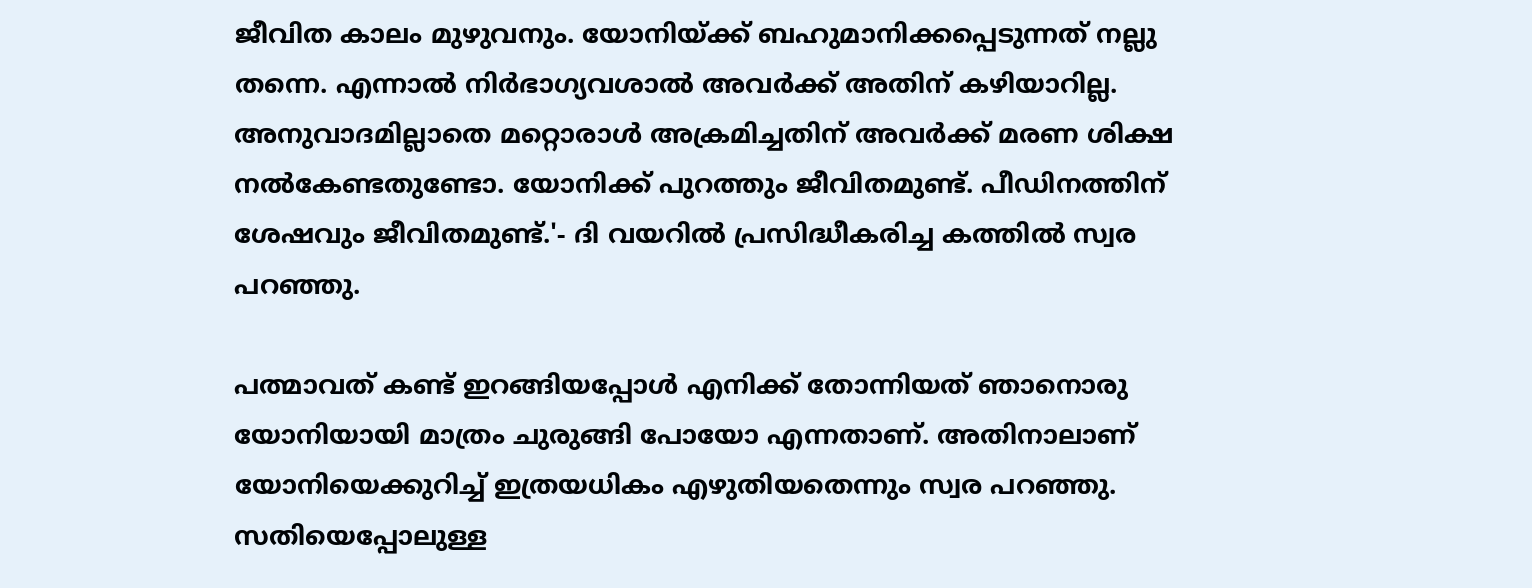ജീവിത കാലം മുഴുവനും. യോനിയ്ക്ക് ബഹുമാനിക്കപ്പെടുന്നത് നല്ലു തന്നെ. എന്നാല്‍ നിര്‍ഭാഗ്യവശാല്‍ അവര്‍ക്ക് അതിന് കഴിയാറില്ല. അനുവാദമില്ലാതെ മറ്റൊരാള്‍ അക്രമിച്ചതിന് അവര്‍ക്ക് മരണ ശിക്ഷ നല്‍കേണ്ടതുണ്ടോ. യോനിക്ക് പുറത്തും ജീവിതമുണ്ട്. പീഡിനത്തിന് ശേഷവും ജീവിതമുണ്ട്.'- ദി വയറില്‍ പ്രസിദ്ധീകരിച്ച കത്തില്‍ സ്വര പറഞ്ഞു.

പത്മാവത് കണ്ട് ഇറങ്ങിയപ്പോള്‍ എനിക്ക് തോന്നിയത് ഞാനൊരു യോനിയായി മാത്രം ചുരുങ്ങി പോയോ എന്നതാണ്. അതിനാലാണ് യോനിയെക്കുറിച്ച് ഇത്രയധികം എഴുതിയതെന്നും സ്വര പറഞ്ഞു. സതിയെപ്പോലുള്ള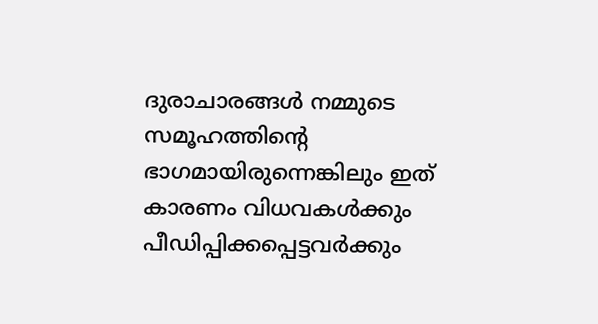ദുരാചാരങ്ങള്‍ നമ്മുടെ സമൂഹത്തിന്റെ ഭാഗമായിരുന്നെങ്കിലും ഇത് കാരണം വിധവകള്‍ക്കും പീഡിപ്പിക്കപ്പെട്ടവര്‍ക്കും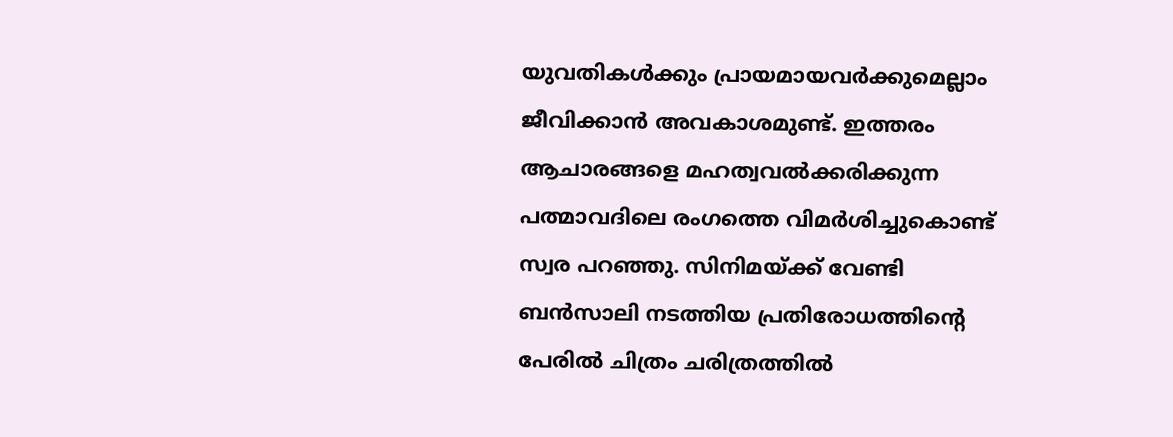യുവതികള്‍ക്കും പ്രായമായവര്‍ക്കുമെല്ലാം ജീവിക്കാന്‍ അവകാശമുണ്ട്. ഇത്തരം ആചാരങ്ങളെ മഹത്വവല്‍ക്കരിക്കുന്ന പത്മാവദിലെ രംഗത്തെ വിമര്‍ശിച്ചുകൊണ്ട് സ്വര പറഞ്ഞു. സിനിമയ്ക്ക് വേണ്ടി ബന്‍സാലി നടത്തിയ പ്രതിരോധത്തിന്റെ പേരില്‍ ചിത്രം ചരിത്രത്തില്‍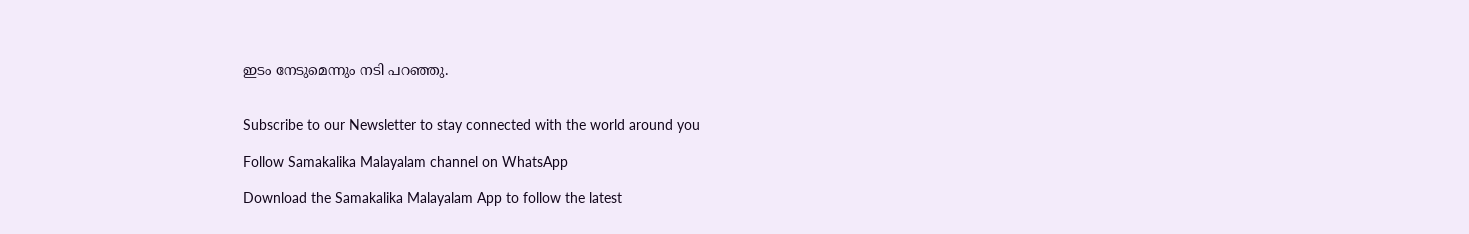ഇടം നേടുമെന്നും നടി പറഞ്ഞു.


Subscribe to our Newsletter to stay connected with the world around you

Follow Samakalika Malayalam channel on WhatsApp

Download the Samakalika Malayalam App to follow the latest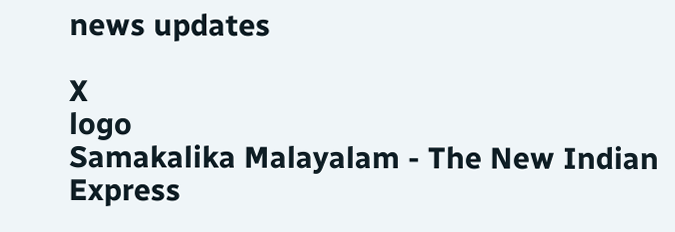news updates

X
logo
Samakalika Malayalam - The New Indian Express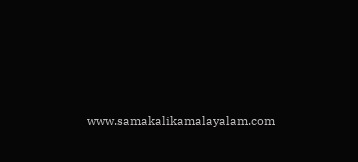www.samakalikamalayalam.com